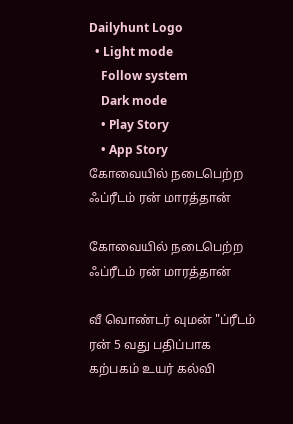Dailyhunt Logo
  • Light mode
    Follow system
    Dark mode
    • Play Story
    • App Story
கோவையில் நடைபெற்ற ஃப்ரீடம் ரன் மாரத்தான்

கோவையில் நடைபெற்ற ஃப்ரீடம் ரன் மாரத்தான்

வீ வொண்டர் வுமன் "ப்ரீடம் ரன் 5 வது பதிப்பாக கற்பகம் உயர் கல்வி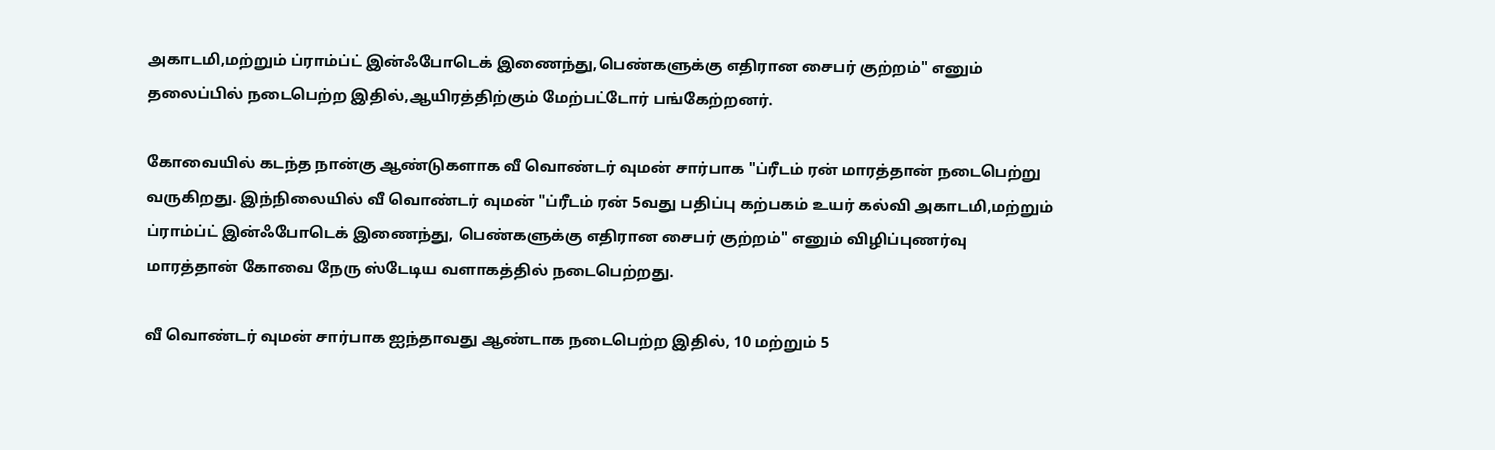அகாடமி,மற்றும் ப்ராம்ப்ட் இன்ஃபோடெக் இணைந்து,பெண்களுக்கு எதிரான சைபர் குற்றம்" எனும் தலைப்பில் நடைபெற்ற இதில்,ஆயிரத்திற்கும் மேற்பட்டோர் பங்கேற்றனர்.

கோவையில் கடந்த நான்கு ஆண்டுகளாக வீ வொண்டர் வுமன் சார்பாக "ப்ரீடம் ரன் மாரத்தான் நடைபெற்று வருகிறது. இந்நிலையில் வீ வொண்டர் வுமன் "ப்ரீடம் ரன் 5வது பதிப்பு கற்பகம் உயர் கல்வி அகாடமி,மற்றும் ப்ராம்ப்ட் இன்ஃபோடெக் இணைந்து, பெண்களுக்கு எதிரான சைபர் குற்றம்" எனும் விழிப்புணர்வு மாரத்தான் கோவை நேரு ஸ்டேடிய வளாகத்தில் நடைபெற்றது.

வீ வொண்டர் வுமன் சார்பாக ஐந்தாவது ஆண்டாக நடைபெற்ற இதில், 10 மற்றும் 5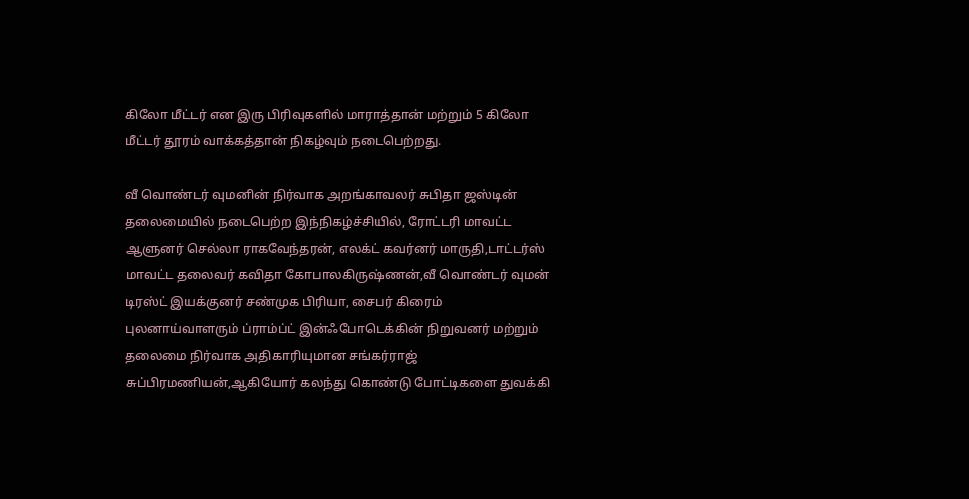கிலோ மீட்டர் என இரு பிரிவுகளில் மாராத்தான் மற்றும் 5 கிலோ மீட்டர் தூரம் வாக்கத்தான் நிகழ்வும் நடைபெற்றது.

வீ வொண்டர் வுமனின் நிர்வாக அறங்காவலர் சுபிதா ஜஸ்டின் தலைமையில் நடைபெற்ற இந்நிகழ்ச்சியில், ரோட்டரி மாவட்ட ஆளுனர் செல்லா ராகவேந்தரன், எலக்ட் கவர்னர் மாருதி,டாட்டர்ஸ் மாவட்ட தலைவர் கவிதா கோபாலகிருஷ்ணன்,வீ வொண்டர் வுமன் டிரஸ்ட் இயக்குனர் சண்முக பிரியா, சைபர் கிரைம் புலனாய்வாளரும் ப்ராம்ப்ட் இன்ஃபோடெக்கின் நிறுவனர் மற்றும் தலைமை நிர்வாக அதிகாரியுமான சங்கர்ராஜ் சுப்பிரமணியன்,ஆகியோர் கலந்து கொண்டு போட்டிகளை துவக்கி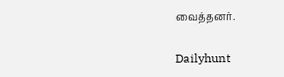வைத்தனர்.

Dailyhunt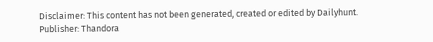Disclaimer: This content has not been generated, created or edited by Dailyhunt. Publisher: Thandora